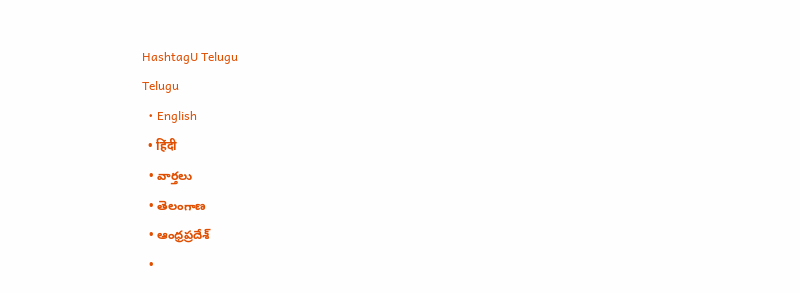HashtagU Telugu
Telugu
  • English
  • हिंदी
  • వార్తలు
  • తెలంగాణ
  • ఆంధ్రప్రదేశ్
  •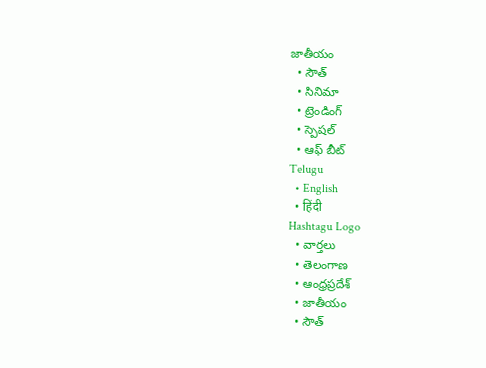జాతీయం
  • సౌత్
  • సినిమా
  • ట్రెండింగ్
  • స్పెషల్
  • ఆఫ్ బీట్
Telugu
  • English
  • हिंदी
Hashtagu Logo
  • వార్తలు
  • తెలంగాణ
  • ఆంధ్రప్రదేశ్
  • జాతీయం
  • సౌత్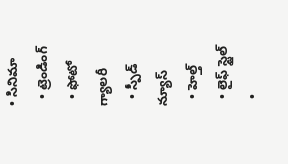• సినిమా
  • ట్రెండింగ్
  • ఫోటో గ్యాలరీ
  • స్పీడ్ న్యూస్
  • హెల్త్
  • లైఫ్ స్టైల్
  •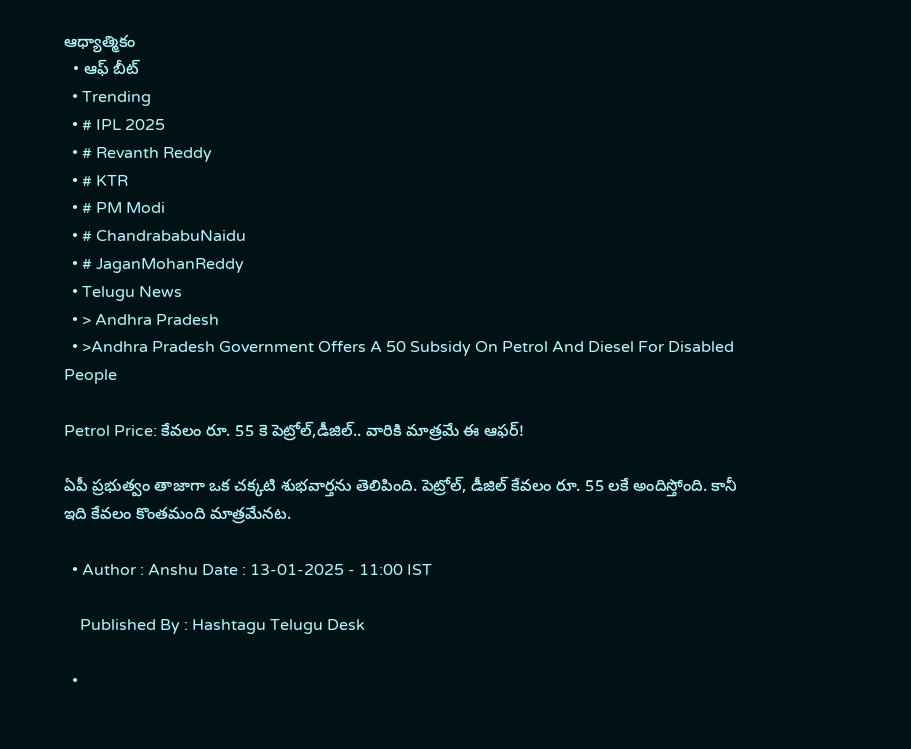ఆధ్యాత్మికం
  • ఆఫ్ బీట్
  • Trending
  • # IPL 2025
  • # Revanth Reddy
  • # KTR
  • # PM Modi
  • # ChandrababuNaidu
  • # JaganMohanReddy
  • Telugu News
  • > Andhra Pradesh
  • >Andhra Pradesh Government Offers A 50 Subsidy On Petrol And Diesel For Disabled People

Petrol Price: కేవలం రూ. 55 కె పెట్రోల్,డీజిల్.. వారికి మాత్రమే ఈ ఆఫర్!

ఏపీ ప్రభుత్వం తాజాగా ఒక చక్కటి శుభవార్తను తెలిపింది. పెట్రోల్, డీజిల్ కేవలం రూ. 55 లకే అందిస్తోంది. కానీ ఇది కేవలం కొంతమంది మాత్రమేనట.

  • Author : Anshu Date : 13-01-2025 - 11:00 IST

    Published By : Hashtagu Telugu Desk

  •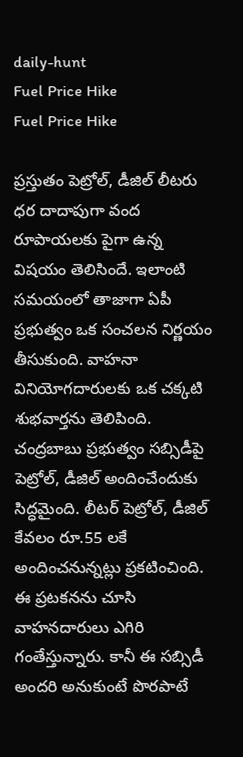daily-hunt
Fuel Price Hike
Fuel Price Hike

ప్రస్తుతం పెట్రోల్, డీజిల్ లీటరు ధర దాదాపుగా వంద రూపాయలకు పైగా ఉన్న విషయం తెలిసిందే. ఇలాంటి సమయంలో తాజాగా ఏపీ ప్రభుత్వం ఒక సంచలన నిర్ణయం తీసుకుంది. వాహనా వినియోగదారులకు ఒక చక్కటి శుభవార్తను తెలిపింది. చంద్రబాబు ప్రభుత్వం సబ్సిడీపై పెట్రోల్, డీజిల్ అందించేందుకు సిద్ధమైంది. లీటర్‌ పెట్రోల్‌, డీజిల్‌ కేవలం రూ.55 లకే అందించనున్నట్లు ప్రకటించింది. ఈ ప్రటకనను చూసి వాహనదారులు ఎగిరి గంతేస్తున్నారు. కానీ ఈ సబ్సిడీ అందరి అనుకుంటే పొరపాటే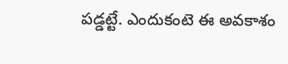పడ్డట్టే. ఎందుకంటె ఈ అవకాశం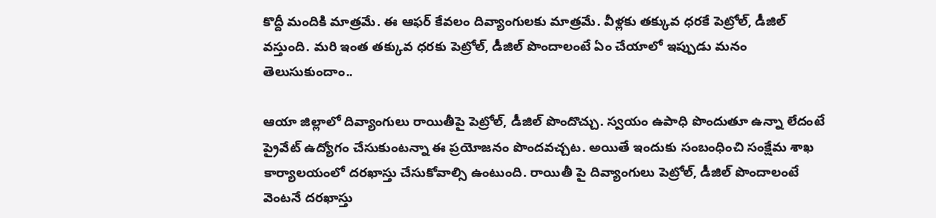కొద్దీ మందికి మాత్రమే. ఈ ఆఫర్ కేవలం దివ్యాంగులకు మాత్రమే. వీళ్లకు తక్కువ ధరకే పెట్రోల్, డీజిల్ వస్తుంది. మరి ఇంత తక్కువ ధరకు పెట్రోల్‌, డీజిల్‌ పొందాలంటే ఏం చేయాలో ఇప్పుడు మనం తెలుసుకుందాం..

ఆయా జిల్లాలో దివ్యాంగులు రాయితీపై పెట్రోల్, డీజిల్ పొందొచ్చు. స్వయం ఉపాధి పొందుతూ ఉన్నా లేదంటే ప్రైవేట్ ఉద్యోగం చేసుకుంటన్నా ఈ ప్రయోజనం పొందవచ్చట. అయితే ఇందుకు సంబంధించి సంక్షేమ శాఖ కార్యాలయంలో దరఖాస్తు చేసుకోవాల్సి ఉంటుంది. రాయితీ పై దివ్యాంగులు పెట్రోల్, డీజిల్ పొందాలంటే వెంటనే దరఖాస్తు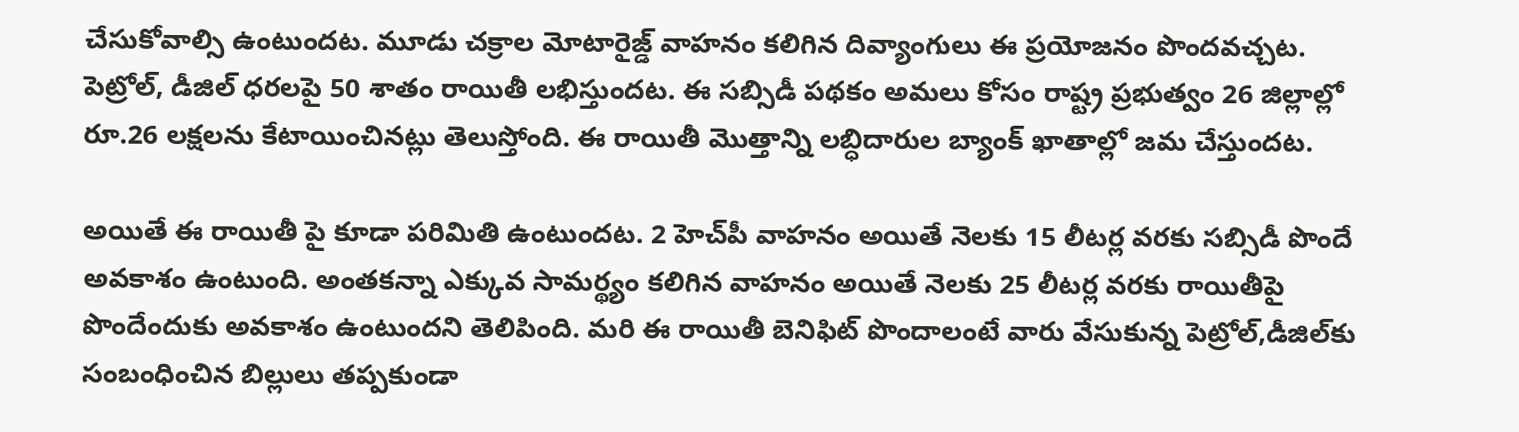చేసుకోవాల్సి ఉంటుందట. మూడు చక్రాల మోటారైజ్డ్ వాహనం కలిగిన దివ్యాంగులు ఈ ప్రయోజనం పొందవచ్చట. పెట్రోల్, డీజిల్‌ ధరలపై 50 శాతం రాయితీ లభిస్తుందట. ఈ స‌బ్సిడీ ప‌థ‌కం అమ‌లు కోసం రాష్ట్ర ప్రభుత్వం 26 జిల్లాల్లో రూ.26 ల‌క్షల‌ను కేటాయించినట్లు తెలుస్తోంది. ఈ రాయితీ మొత్తాన్ని లబ్ధిదారుల బ్యాంక్ ఖాతాల్లో జమ చేస్తుందట.

అయితే ఈ రాయితీ పై కూడా పరిమితి ఉంటుందట. 2 హెచ్‌పీ వాహనం అయితే నెలకు 15 లీటర్ల వరకు సబ్సిడీ పొందే అవకాశం ఉంటుంది. అంతకన్నా ఎక్కువ సామర్థ్యం కలిగిన వాహనం అయితే నెలకు 25 లీటర్ల వరకు రాయితీపై పొందేందుకు అవకాశం ఉంటుందని తెలిపింది. మరి ఈ రాయితీ బెనిఫిట్‌ పొందాలంటే వారు వేసుకున్న పెట్రోల్‌,డీజిల్‌కు సంబంధించిన బిల్లులు తప్పకుండా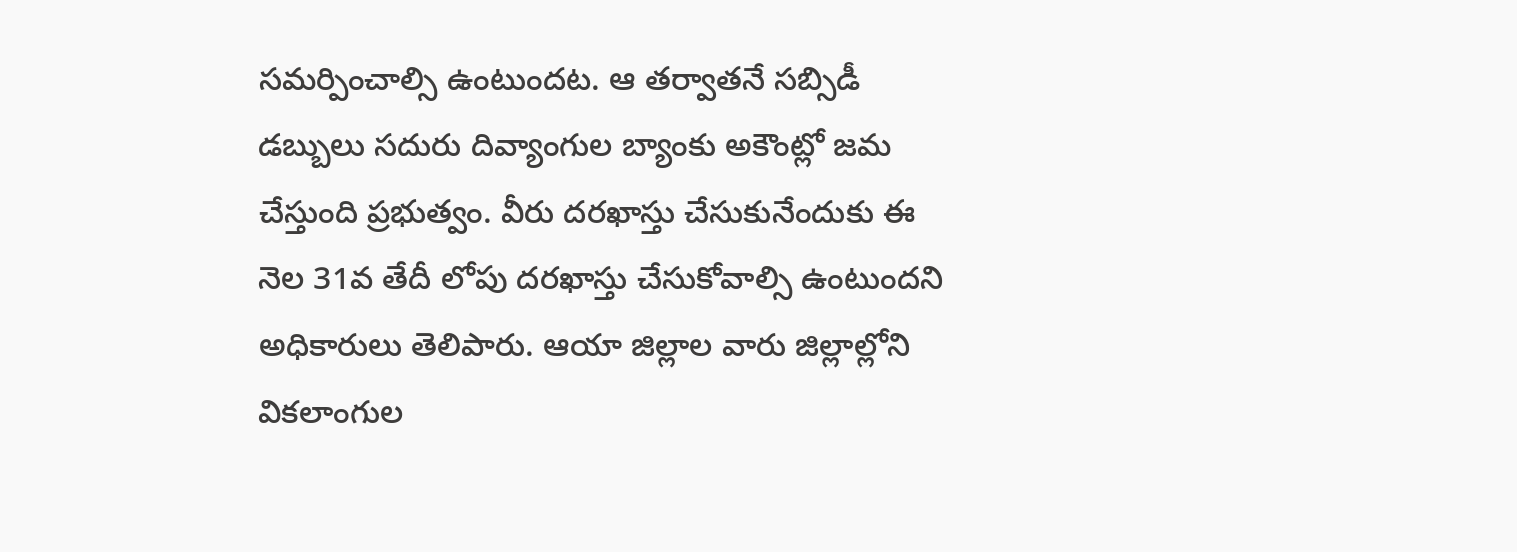సమర్పించాల్సి ఉంటుందట. ఆ తర్వాతనే సబ్సిడీ డబ్బులు సదురు దివ్యాంగుల బ్యాంకు అకౌంట్లో జమ చేస్తుంది ప్రభుత్వం. వీరు దరఖాస్తు చేసుకునేందుకు ఈ నెల 31వ తేదీ లోపు దరఖాస్తు చేసుకోవాల్సి ఉంటుందని అధికారులు తెలిపారు. ఆయా జిల్లాల వారు జిల్లాల్లోని విక‌లాంగుల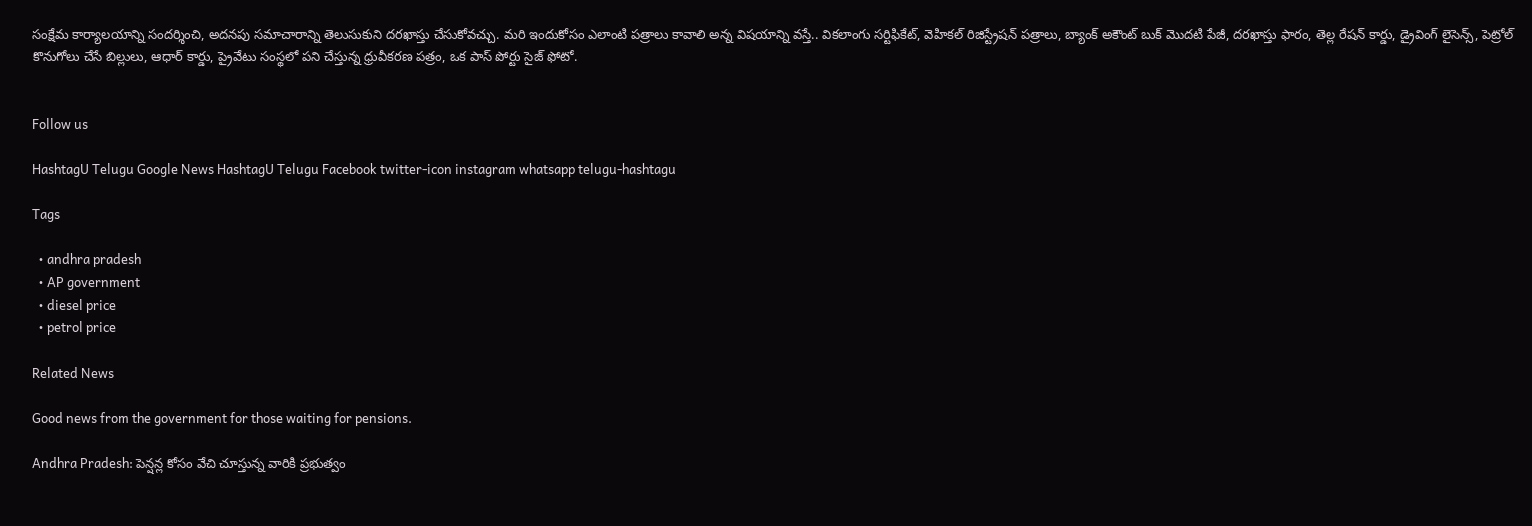సంక్షేమ కార్యాల‌యాన్ని సంద‌ర్శించి, అద‌న‌పు సమాచారాన్ని తెలుసుకుని ద‌ర‌ఖాస్తు చేసుకోవచ్చు. మరి ఇందుకోసం ఎలాంటి పత్రాలు కావాలి అన్న విషయాన్ని వస్తే.. విక‌లాంగు సర్టిఫికేట్‌, వెహిక‌ల్ రిజిస్ట్రేష‌న్ ప‌త్రాలు, బ్యాంక్ అకౌంట్ బుక్ మొద‌టి పేజీ, ద‌ర‌ఖాస్తు ఫారం, తెల్ల రేష‌న్ కార్డు, డ్రైవింగ్ లైసెన్స్‌, పెట్రోల్ కొనుగోలు చేసే బిల్లులు, ఆధార్ కార్డు, ప్రైవేటు సంస్థలో ప‌ని చేస్తున్న ధ్రువీక‌ర‌ణ ప‌త్రం, ఒక పాస్ పోర్టు సైజ్ ఫోటో.


Follow us

HashtagU Telugu Google News HashtagU Telugu Facebook twitter-icon instagram whatsapp telugu-hashtagu

Tags

  • andhra pradesh
  • AP government
  • diesel price
  • petrol price

Related News

Good news from the government for those waiting for pensions.

Andhra Pradesh: పెన్షన్ల కోసం వేచి చూస్తున్న వారికి ప్రభుత్వం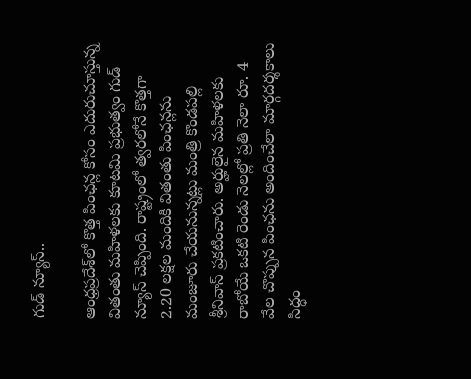గుడ్ న్యూస్..

ఆంధ్రప్రదేశ్‌లో కొత్త పింఛన్ల కోసం ఎదురుచూస్తున్న వితంతు మహిళలకు కూటమి ప్రభుత్వం గుడ్ న్యూస్ చెప్పింది. రాష్ట్రంలో త్వరలోనే కొత్తగా 2.20 లక్షల మందికి వితంతు పింఛన్లను మంజూరు చేయనున్నట్లు మంత్రి కొండపల్లి శ్రీనివాస్ ప్రకటించారు. అర్హులైన మహిళలకు రాబోయే ఒకటి రెండు నెలల్లో ప్రతి నెలా రూ. 4 వేల చొప్పున పింఛను అందించేలా మార్గదర్శకాలు సిద్ధం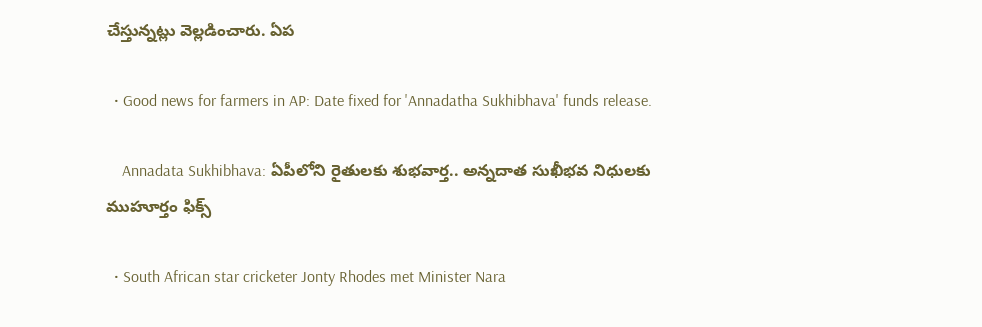చేస్తున్నట్లు వెల్లడించారు. ఏప

  • Good news for farmers in AP: Date fixed for 'Annadatha Sukhibhava' funds release.

    Annadata Sukhibhava: ఏపీలోని రైతులకు శుభవార్త.. అన్నదాత సుఖీభవ నిధులకు ముహూర్తం ఫిక్స్

  • South African star cricketer Jonty Rhodes met Minister Nara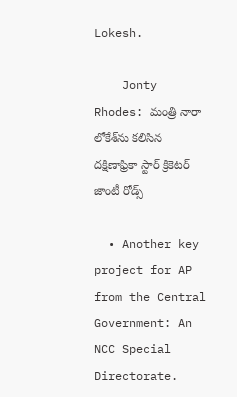Lokesh.

    Jonty Rhodes: మంత్రి నారా లోకేశ్‌ను కలిసిన దక్షిణాఫ్రికా స్టార్‌ క్రికెటర్‌ జాంటీ రోడ్స్‌

  • Another key project for AP from the Central Government: An NCC Special Directorate.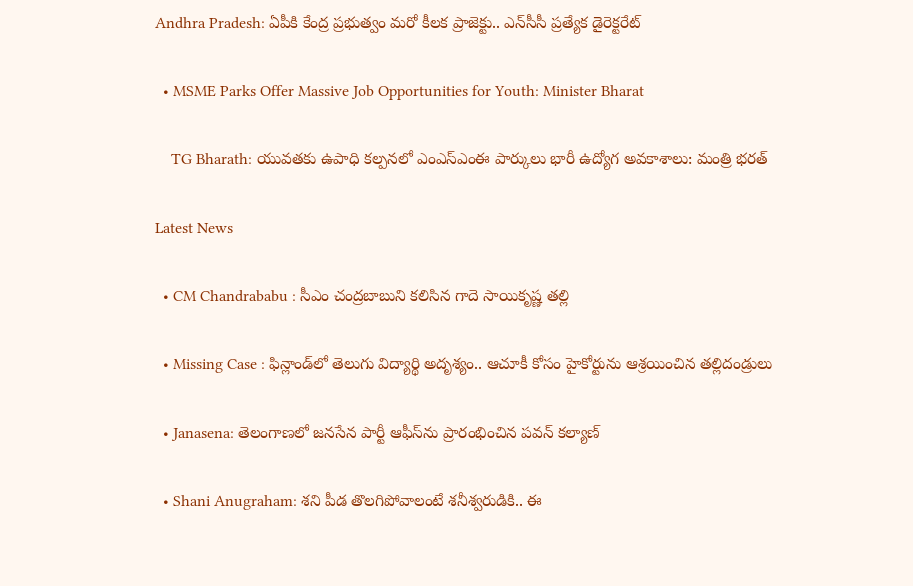Andhra Pradesh: ఏపీకి కేంద్ర ప్రభుత్వం మరో కీలక ప్రాజెక్టు.. ఎన్‌సీసీ ప్రత్యేక డైరెక్టరేట్‌

  • MSME Parks Offer Massive Job Opportunities for Youth: Minister Bharat

    TG Bharath: యువతకు ఉపాధి కల్పనలో ఎంఎస్‌ఎంఈ పార్కులు భారీ ఉద్యోగ అవకాశాలు: మంత్రి భరత్

Latest News

  • CM Chandrababu : సీఎం చంద్ర‌బాబుని క‌లిసిన గాదె సాయికృష్ణ త‌ల్లి

  • Missing Case : ఫిన్లాండ్‌లో తెలుగు విద్యార్థి అదృశ్యం.. ఆచూకీ కోసం హైకోర్టును ఆశ్రయించిన తల్లిదండ్రులు

  • Janasena: తెలంగాణలో జనసేన పార్టీ ఆఫీస్‌ను ప్రారంభించిన పవన్ కల్యాణ్

  • Shani Anugraham: శని పీడ తొలగిపోవాలంటే శనీశ్వరుడికి.. ఈ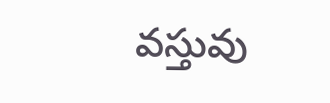వస్తువు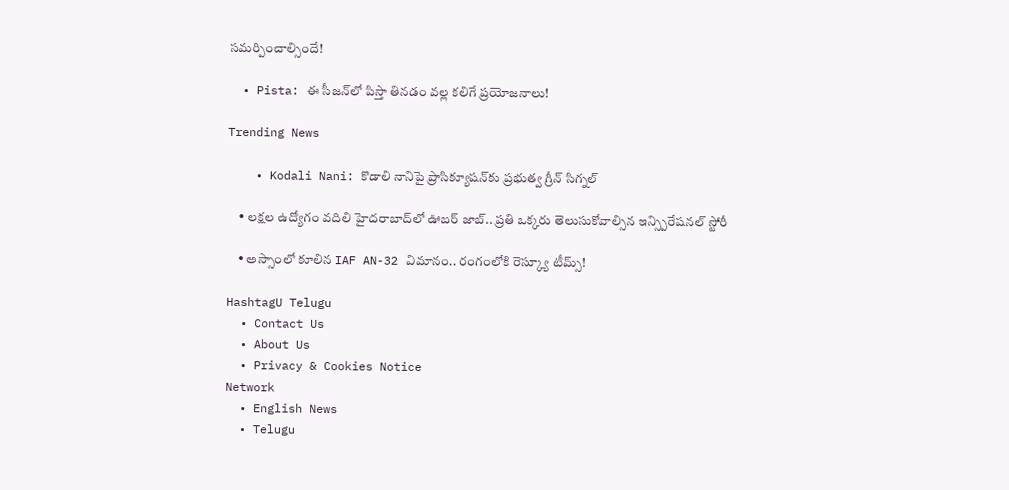సమర్పించాల్సిందే!

  • Pista: ఈ సీజన్‌లో పిస్తా తినడం వల్ల కలిగే ప్రయోజనాలు!

Trending News

    • Kodali Nani: కొడాలి నానిపై ప్రాసిక్యూషన్‌కు ప్రభుత్వ గ్రీన్ సిగ్నల్

    • లక్షల ఉద్యోగం వదిలి హైదరాబాద్‌లో ఊబర్ జాబ్.. ప్రతి ఒక్కరు తెలుసుకోవాల్సిన ఇన్స్పిరేషనల్ స్టోరీ

    • అస్సాంలో కూలిన IAF AN-32 విమానం.. రంగంలోకి రెస్క్యూ టీమ్స్!

HashtagU Telugu
  • Contact Us
  • About Us
  • Privacy & Cookies Notice
Network
  • English News
  • Telugu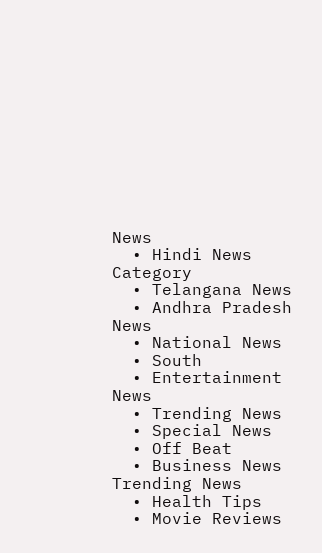News
  • Hindi News
Category
  • Telangana News
  • Andhra Pradesh News
  • National News
  • South
  • Entertainment News
  • Trending News
  • Special News
  • Off Beat
  • Business News
Trending News
  • Health Tips
  • Movie Reviews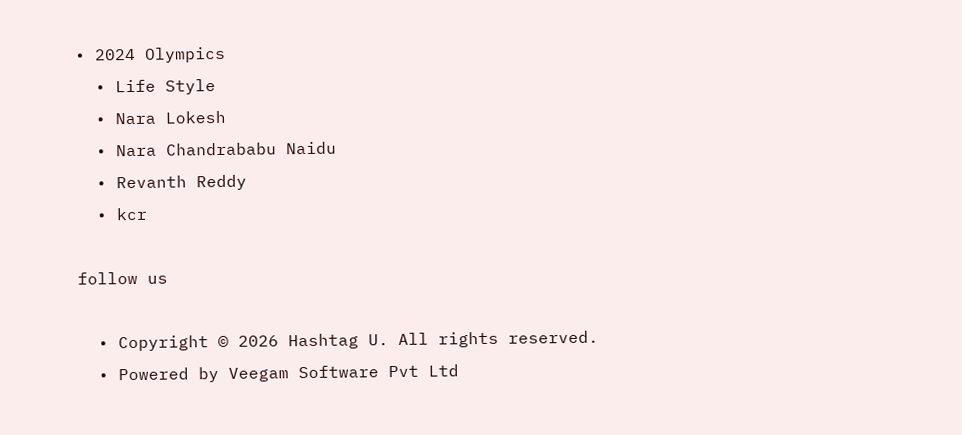• 2024 Olympics
  • Life Style
  • Nara Lokesh
  • Nara Chandrababu Naidu
  • Revanth Reddy
  • kcr

follow us

  • Copyright © 2026 Hashtag U. All rights reserved.
  • Powered by Veegam Software Pvt Ltd